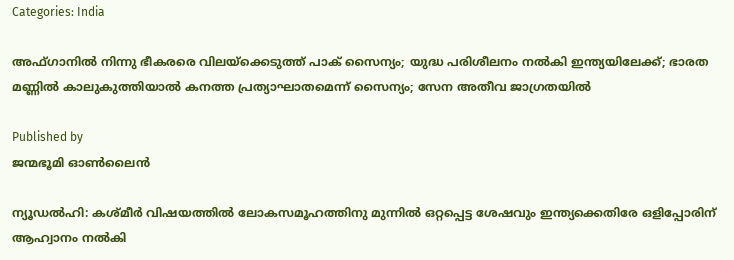Categories: India

അഫ്ഗാനില്‍ നിന്നു ഭീകരരെ വിലയ്‌ക്കെടുത്ത് പാക് സൈന്യം; യുദ്ധ പരിശീലനം നല്‍കി ഇന്ത്യയിലേക്ക്; ഭാരത മണ്ണില്‍ കാലുകുത്തിയാല്‍ കനത്ത പ്രത്യാഘാതമെന്ന് സൈന്യം; സേന അതീവ ജാഗ്രതയില്‍

Published by
ജന്മഭൂമി ഓണ്‍ലൈന്‍

ന്യൂഡല്‍ഹി: കശ്മീര്‍ വിഷയത്തില്‍ ലോകസമൂഹത്തിനു മുന്നില്‍ ഒറ്റപ്പെട്ട ശേഷവും ഇന്ത്യക്കെതിരേ ഒളിപ്പോരിന് ആഹ്വാനം നല്‍കി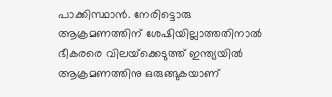പാക്കിസ്ഥാന്‍. നേരിട്ടൊരു ആക്രമണത്തിന് ശേഷിയില്ലാത്തതിനാല്‍ ഭീകരരെ വിലയ്‌ക്കെടുത്ത് ഇന്ത്യയില്‍ ആക്രമണത്തിനു ഒരുങ്ങുകയാണ്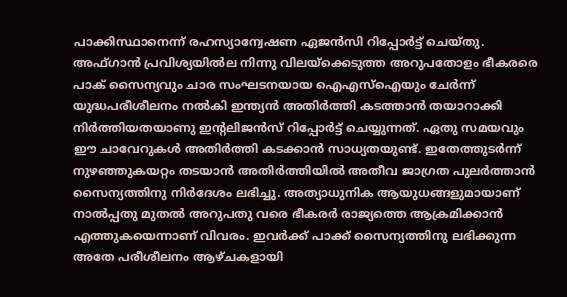പാക്കിസ്ഥാനെന്ന് രഹസ്യാന്വേഷണ ഏജന്‍സി റിപ്പോര്‍ട്ട് ചെയ്തു. അഫ്ഗാന്‍ പ്രവിശ്യയില്‍ല നിന്നു വിലയ്‌ക്കെടുത്ത അറുപതോളം ഭീകരരെ പാക് സൈന്യവും ചാര സംഘടനയായ ഐഎസ്‌ഐയും ചേര്‍ന്ന് യുദ്ധപരീശീലനം നല്‍കി ഇന്ത്യന്‍ അതിര്‍ത്തി കടത്താന്‍ തയാറാക്കി നിര്‍ത്തിയതയാണു ഇന്റലിജന്‍സ് റിപ്പോര്‍ട്ട് ചെയ്യുന്നത്. ഏതു സമയവും ഈ ചാവേറുകള്‍ അതിര്‍ത്തി കടക്കാന്‍ സാധ്യതയുണ്ട്. ഇതേത്തുടര്‍ന്ന് നുഴഞ്ഞുകയറ്റം തടയാന്‍ അതിര്‍ത്തിയില്‍ അതീവ ജാഗ്രത പുലര്‍ത്താന്‍ സൈന്യത്തിനു നിര്‍ദേശം ലഭിച്ചു. അത്യാധുനിക ആയുധങ്ങളുമായാണ് നാല്‍പ്പതു മുതല്‍ അറുപതു വരെ ഭീകരര്‍ രാജ്യത്തെ ആക്രമിക്കാന്‍ എത്തുകയെന്നാണ് വിവരം. ഇവര്‍ക്ക് പാക്ക് സൈന്യത്തിനു ലഭിക്കുന്ന അതേ പരീശീലനം ആഴ്ചകളായി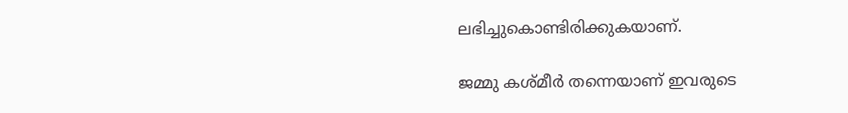ലഭിച്ചുകൊണ്ടിരിക്കുകയാണ്.

ജമ്മു കശ്മീര്‍ തന്നെയാണ് ഇവരുടെ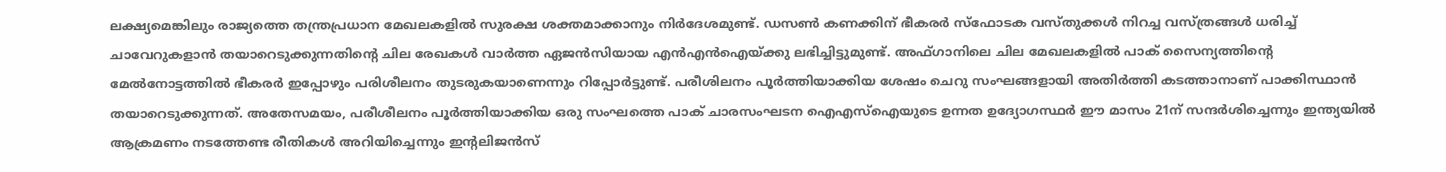ലക്ഷ്യമെങ്കിലും രാജ്യത്തെ തന്ത്രപ്രധാന മേഖലകളില്‍ സുരക്ഷ ശക്തമാക്കാനും നിര്‍ദേശമുണ്ട്. ഡസണ്‍ കണക്കിന് ഭീകരര്‍ സ്‌ഫോടക വസ്തുക്കള്‍ നിറച്ച വസ്ത്രങ്ങള്‍ ധരിച്ച് ചാവേറുകളാന്‍ തയാറെടുക്കുന്നതിന്റെ ചില രേഖകള്‍ വാര്‍ത്ത ഏജന്‍സിയായ എന്‍എന്‍ഐയ്‌ക്കു ലഭിച്ചിട്ടുമുണ്ട്. അഫ്ഗാനിലെ ചില മേഖലകളില്‍ പാക് സൈന്യത്തിന്റെ മേല്‍നോട്ടത്തില്‍ ഭീകരര്‍ ഇപ്പോഴും പരിശീലനം തുടരുകയാണെന്നും റിപ്പോര്‍ട്ടുണ്ട്. പരീശിലനം പൂര്‍ത്തിയാക്കിയ ശേഷം ചെറു സംഘങ്ങളായി അതിര്‍ത്തി കടത്താനാണ് പാക്കിസ്ഥാന്‍ തയാറെടുക്കുന്നത്. അതേസമയം, പരീശീലനം പൂര്‍ത്തിയാക്കിയ ഒരു സംഘത്തെ പാക് ചാരസംഘടന ഐഎസ്‌ഐയുടെ ഉന്നത ഉദ്യോഗസ്ഥര്‍ ഈ മാസം 21ന് സന്ദര്‍ശിച്ചെന്നും ഇന്ത്യയില്‍ ആക്രമണം നടത്തേണ്ട രീതികള്‍ അറിയിച്ചെന്നും ഇന്റലിജന്‍സ്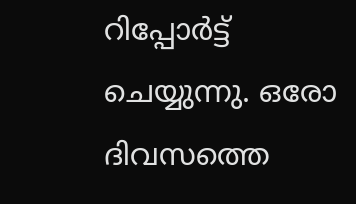റിപ്പോര്‍ട്ട് ചെയ്യുന്നു. ഒരോ ദിവസത്തെ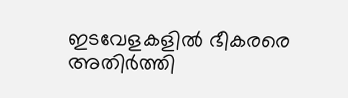ഇടവേളകളില്‍ ഭീകരരെ അതിര്‍ത്തി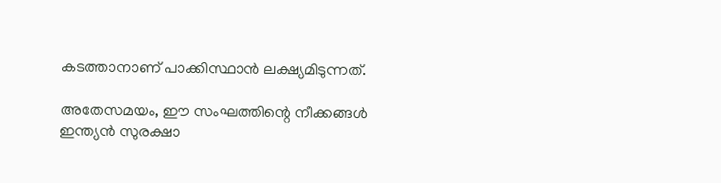കടത്താനാണ് പാക്കിസ്ഥാന്‍ ലക്ഷ്യമിടുന്നത്.

അതേസമയം, ഈ സംഘത്തിന്റെ നീക്കങ്ങള്‍ ഇന്ത്യന്‍ സുരക്ഷാ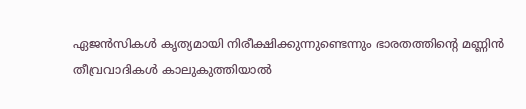ഏജന്‍സികള്‍ കൃത്യമായി നിരീക്ഷിക്കുന്നുണ്ടെന്നും ഭാരതത്തിന്റെ മണ്ണിന്‍ തീവ്രവാദികള്‍ കാലുകുത്തിയാല്‍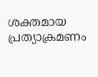ശക്തമായ പ്രത്യാക്രമണം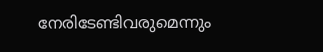നേരിടേണ്ടിവരുമെന്നും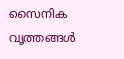സൈനിക വൃത്തങ്ങള്‍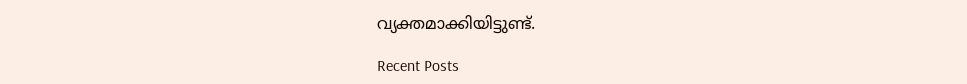വ്യക്തമാക്കിയിട്ടുണ്ട്.

Recent Posts